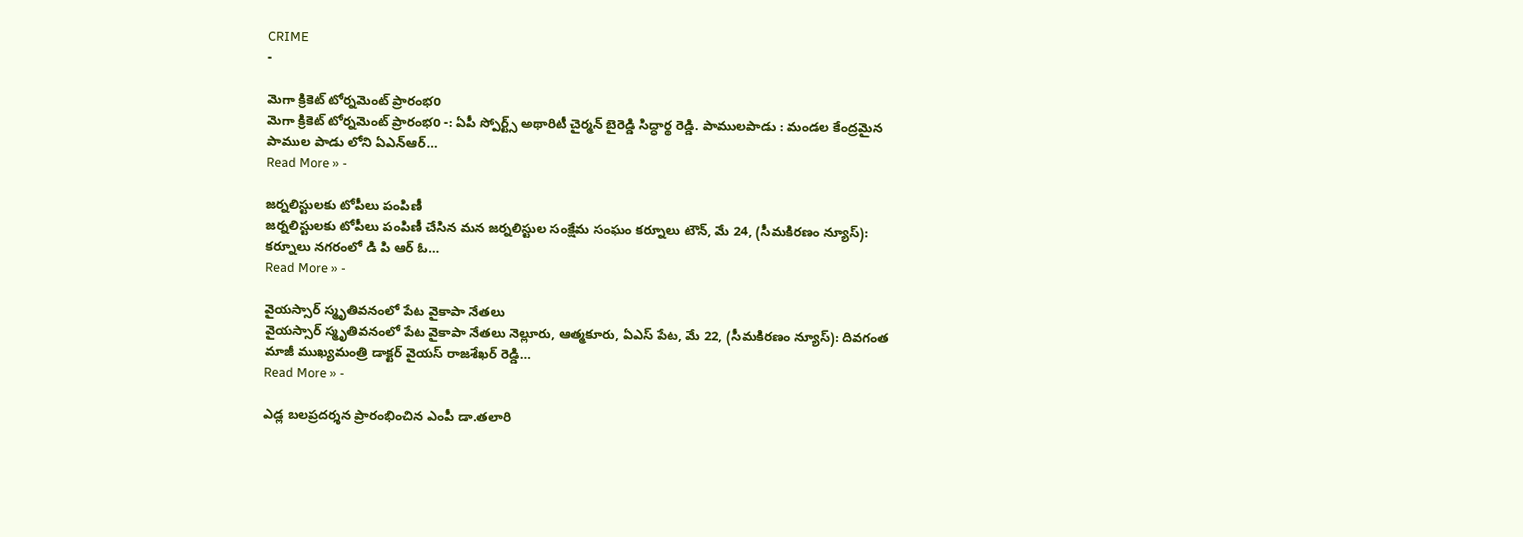CRIME
-

మెగా క్రికెట్ టోర్నమెంట్ ప్రారంభo
మెగా క్రికెట్ టోర్నమెంట్ ప్రారంభo -: ఏపీ స్పోర్ట్స్ అథారిటీ చైర్మన్ బైరెడ్డి సిద్ధార్థ రెడ్డి. పాములపాడు : మండల కేంద్రమైన పాముల పాడు లోని ఏఎన్ఆర్…
Read More » -

జర్నలిస్టులకు టోపీలు పంపిణీ
జర్నలిస్టులకు టోపీలు పంపిణీ చేసిన మన జర్నలిస్టుల సంక్షేమ సంఘం కర్నూలు టౌన్, మే 24, (సీమకిరణం న్యూస్): కర్నూలు నగరంలో డి పి ఆర్ ఓ…
Read More » -

వైయస్సార్ స్మృతివనంలో పేట వైకాపా నేతలు
వైయస్సార్ స్మృతివనంలో పేట వైకాపా నేతలు నెల్లూరు, ఆత్మకూరు, ఏఎస్ పేట, మే 22, (సీమకిరణం న్యూస్): దివగంత మాజీ ముఖ్యమంత్రి డాక్టర్ వైయస్ రాజశేఖర్ రెడ్డి…
Read More » -

ఎడ్ల బలప్రదర్శన ప్రారంభించిన ఎంపీ డా.తలారి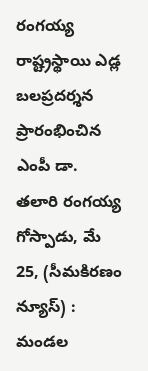రంగయ్య
రాష్ట్రస్థాయి ఎడ్ల బలప్రదర్శన ప్రారంభించిన ఎంపీ డా. తలారి రంగయ్య గోస్పాడు, మే 25, (సీమకిరణం న్యూస్) : మండల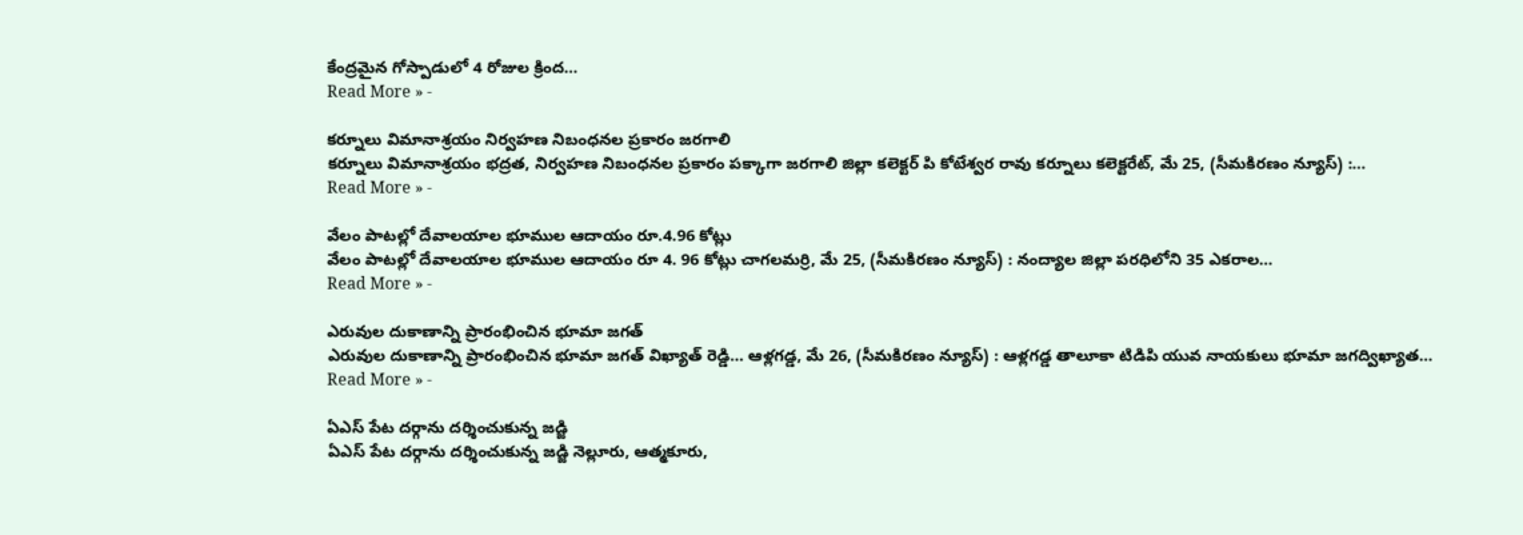కేంద్రమైన గోస్పాడులో 4 రోజుల క్రింద…
Read More » -

కర్నూలు విమానాశ్రయం నిర్వహణ నిబంధనల ప్రకారం జరగాలి
కర్నూలు విమానాశ్రయం భద్రత, నిర్వహణ నిబంధనల ప్రకారం పక్కాగా జరగాలి జిల్లా కలెక్టర్ పి కోటేశ్వర రావు కర్నూలు కలెక్టరేట్, మే 25, (సీమకిరణం న్యూస్) :…
Read More » -

వేలం పాటల్లో దేవాలయాల భూముల ఆదాయం రూ.4.96 కోట్లు
వేలం పాటల్లో దేవాలయాల భూముల ఆదాయం రూ 4. 96 కోట్లు చాగలమర్రి, మే 25, (సీమకిరణం న్యూస్) : నంద్యాల జిల్లా పరధిలోని 35 ఎకరాల…
Read More » -

ఎరువుల దుకాణాన్ని ప్రారంభించిన భూమా జగత్
ఎరువుల దుకాణాన్ని ప్రారంభించిన భూమా జగత్ విఖ్యాత్ రెడ్డి… ఆళ్లగడ్డ, మే 26, (సీమకిరణం న్యూస్) : ఆళ్లగడ్డ తాలూకా టిడిపి యువ నాయకులు భూమా జగద్విఖ్యాత…
Read More » -

ఏఎస్ పేట దర్గాను దర్శించుకున్న జడ్జి
ఏఎస్ పేట దర్గాను దర్శించుకున్న జడ్జి నెల్లూరు, ఆత్మకూరు,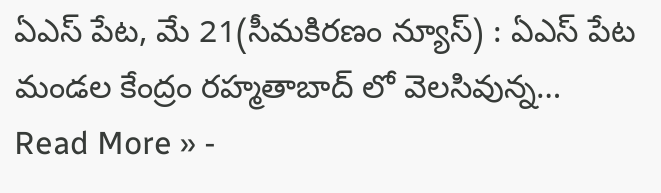ఏఎస్ పేట, మే 21(సీమకిరణం న్యూస్) : ఏఎస్ పేట మండల కేంద్రం రహ్మతాబాద్ లో వెలసివున్న…
Read More » -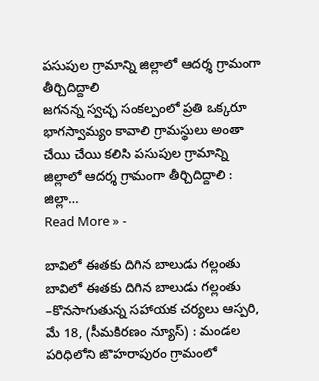పసుపుల గ్రామాన్ని జిల్లాలో ఆదర్శ గ్రామంగా తీర్చిదిద్దాలి
జగనన్న స్వచ్ఛ సంకల్పంలో ప్రతి ఒక్కరూ భాగస్వామ్యం కావాలి గ్రామస్థులు అంతా చేయి చేయి కలిసి పసుపుల గ్రామాన్ని జిల్లాలో ఆదర్శ గ్రామంగా తీర్చిదిద్దాలి : జిల్లా…
Read More » -

బావిలో ఈతకు దిగిన బాలుడు గల్లంతు
బావిలో ఈతకు దిగిన బాలుడు గల్లంతు –కొనసాగుతున్న సహాయక చర్యలు ఆస్పరి, మే 18, (సీమకిరణం న్యూస్) : మండల పరిధిలోని జొహరాపురం గ్రామంలో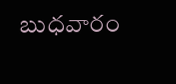బుధవారం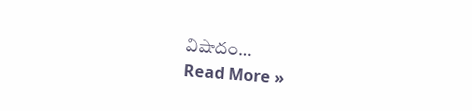విషాదం…
Read More »